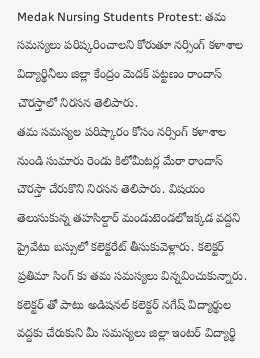Medak Nursing Students Protest: తమ సమస్యలు పరిష్కరించాలని కోరుతూ నర్సింగ్ కళాశాల విద్యార్థినీలు జిల్లా కేంద్రం మెదక్ పట్టణం రాందాస్ చౌరస్తాలో నిరసన తెలిపారు.
తమ సమస్యల పరిష్కారం కోసం నర్సింగ్ కళాశాల నుండి సుమారు రెండు కిలోమీటర్ల మేరా రాందాస్ చౌరస్తా చేరుకొని నిరసన తెలిపారు. విషయం తెలుసుకున్న తహసిల్దార్ మండుటెండలోఇక్కడ వద్దని ప్రైవేటు బస్సులో కలెక్టరేట్ తీసుకువెళ్లారు. కలెక్టర్ ప్రతిమా సింగ్ కు తమ సమస్యలు విన్నవించుకున్నారు. కలెక్టర్ తో పాటు అడిషనల్ కలెక్టర్ నగేష్ విద్యార్థుల వద్దకు చేరుకుని మీ సమస్యలు జిల్లా ఇంటర్ విద్యార్థి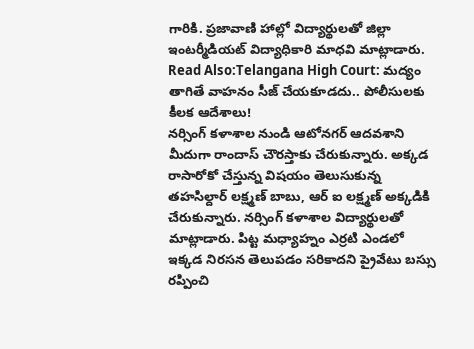గారికి. ప్రజావాణి హాల్లో విద్యార్థులతో జిల్లా ఇంటర్మీడియట్ విద్యాధికారి మాధవి మాట్లాడారు.
Read Also:Telangana High Court: మద్యం తాగితే వాహనం సీజ్ చేయకూడదు.. పోలీసులకు కీలక ఆదేశాలు!
నర్సింగ్ కళాశాల నుండి ఆటోనగర్ ఆదవశాని మీదుగా రాందాస్ చౌరస్తాకు చేరుకున్నారు. అక్కడ రాసారోకో చేస్తున్న విషయం తెలుసుకున్న తహసిల్దార్ లక్ష్మణ్ బాబు, ఆర్ ఐ లక్ష్మణ్ అక్కడికి చేరుకున్నారు. నర్సింగ్ కళాశాల విద్యార్థులతో మాట్లాడారు. పిట్ట మధ్యాహ్నం ఎర్రటి ఎండలో ఇక్కడ నిరసన తెలుపడం సరికాదని ప్రైవేటు బస్సు రప్పించి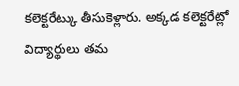కలెక్టరేట్కు తీసుకెళ్లారు. అక్కడ కలెక్టరేట్లో విద్యార్థులు తమ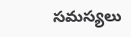సమస్యలు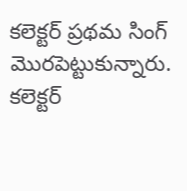కలెక్టర్ ప్రథమ సింగ్ మొరపెట్టుకున్నారు. కలెక్టర్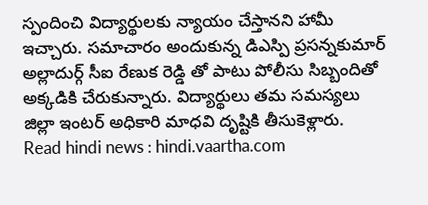స్పందించి విద్యార్థులకు న్యాయం చేస్తానని హామీ ఇచ్చారు. సమాచారం అందుకున్న డిఎస్పి ప్రసన్నకుమార్ అల్లాదుర్గ్ సీఐ రేణుక రెడ్డి తో పాటు పోలీసు సిబ్బందితో అక్కడికి చేరుకున్నారు. విద్యార్థులు తమ సమస్యలు జిల్లా ఇంటర్ అధికారి మాధవి దృష్టికి తీసుకెళ్లారు.
Read hindi news : hindi.vaartha.com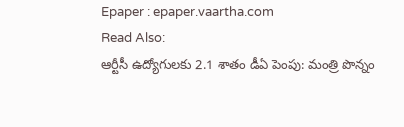Epaper : epaper.vaartha.com
Read Also:
ఆర్టీసీ ఉద్యోగులకు 2.1 శాతం డీఏ పెంపు: మంత్రి పొన్నం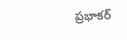ప్రభాకర్